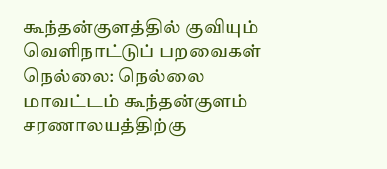கூந்தன்குளத்தில் குவியும் வெளிநாட்டுப் பறவைகள்
நெல்லை: நெல்லை மாவட்டம் கூந்தன்குளம் சரணாலயத்திற்கு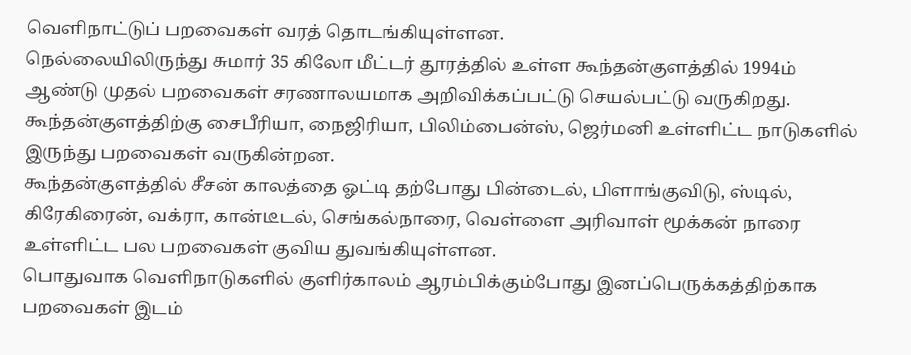வெளிநாட்டுப் பறவைகள் வரத் தொடங்கியுள்ளன.
நெல்லையிலிருந்து சுமார் 35 கிலோ மீட்டர் தூரத்தில் உள்ள கூந்தன்குளத்தில் 1994ம் ஆண்டு முதல் பறவைகள் சரணாலயமாக அறிவிக்கப்பட்டு செயல்பட்டு வருகிறது.
கூந்தன்குளத்திற்கு சைபீரியா, நைஜிரியா, பிலிம்பைன்ஸ், ஜெர்மனி உள்ளிட்ட நாடுகளில் இருந்து பறவைகள் வருகின்றன.
கூந்தன்குளத்தில் சீசன் காலத்தை ஓட்டி தற்போது பின்டைல், பிளாங்குவிடு, ஸ்டில், கிரேகிரைன், வக்ரா, கான்டீடல், செங்கல்நாரை, வெள்ளை அரிவாள் மூக்கன் நாரை உள்ளிட்ட பல பறவைகள் குவிய துவங்கியுள்ளன.
பொதுவாக வெளிநாடுகளில் குளிர்காலம் ஆரம்பிக்கும்போது இனப்பெருக்கத்திற்காக பறவைகள் இடம்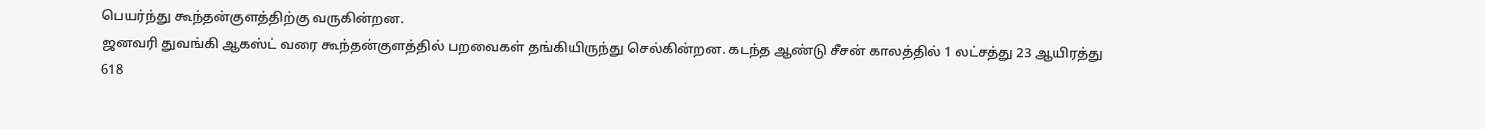பெயர்ந்து கூந்தன்குளத்திற்கு வருகின்றன.
ஜனவரி துவங்கி ஆகஸ்ட் வரை கூந்தன்குளத்தில் பறவைகள் தங்கியிருந்து செல்கின்றன. கடந்த ஆண்டு சீசன் காலத்தில் 1 லட்சத்து 23 ஆயிரத்து 618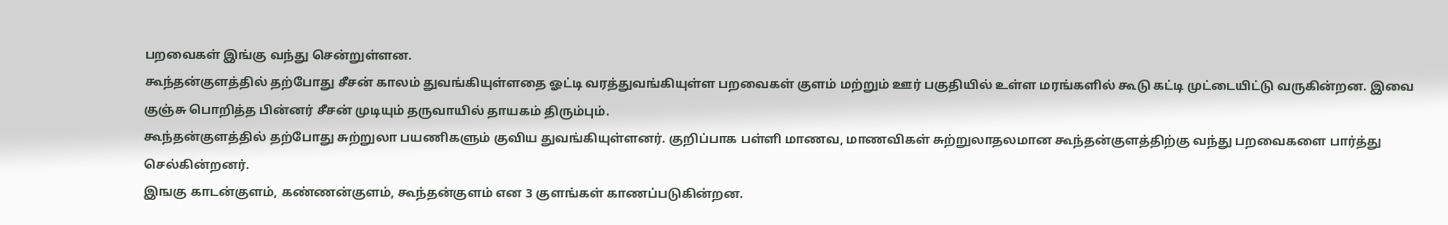பறவைகள் இங்கு வந்து சென்றுள்ளன.
கூந்தன்குளத்தில் தற்போது சீசன் காலம் துவங்கியுள்ளதை ஓட்டி வரத்துவங்கியுள்ள பறவைகள் குளம் மற்றும் ஊர் பகுதியில் உள்ள மரங்களில் கூடு கட்டி முட்டையிட்டு வருகின்றன. இவை குஞ்சு பொறித்த பின்னர் சீசன் முடியும் தருவாயில் தாயகம் திரும்பும்.
கூந்தன்குளத்தில் தற்போது சுற்றுலா பயணிகளும் குவிய துவங்கியுள்ளனர். குறிப்பாக பள்ளி மாணவ, மாணவிகள் சுற்றுலாதலமான கூந்தன்குளத்திற்கு வந்து பறவைகளை பார்த்து செல்கின்றனர்.
இஙகு காடன்குளம், கண்ணன்குளம், கூந்தன்குளம் என 3 குளங்கள் காணப்படுகின்றன.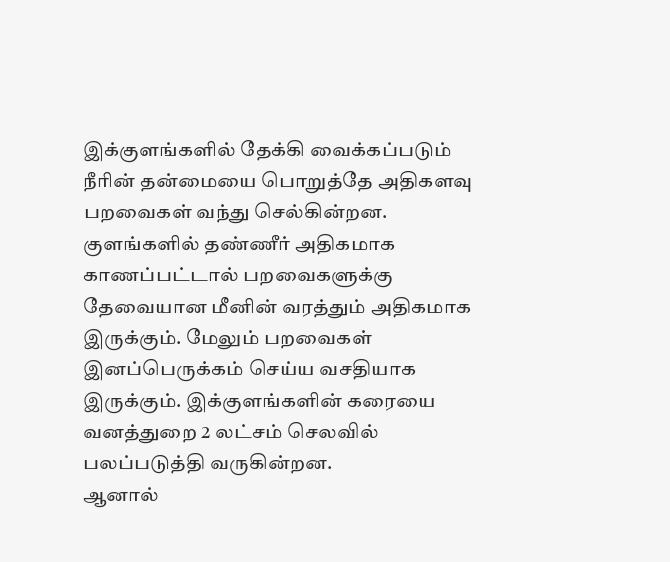இக்குளங்களில் தேக்கி வைக்கப்படும் நீரின் தன்மையை பொறுத்தே அதிகளவு பறவைகள் வந்து செல்கின்றன.
குளங்களில் தண்ணீர் அதிகமாக காணப்பட்டால் பறவைகளுக்கு தேவையான மீனின் வரத்தும் அதிகமாக இருக்கும். மேலும் பறவைகள் இனப்பெருக்கம் செய்ய வசதியாக இருக்கும். இக்குளங்களின் கரையை வனத்துறை 2 லட்சம் செலவில் பலப்படுத்தி வருகின்றன.
ஆனால்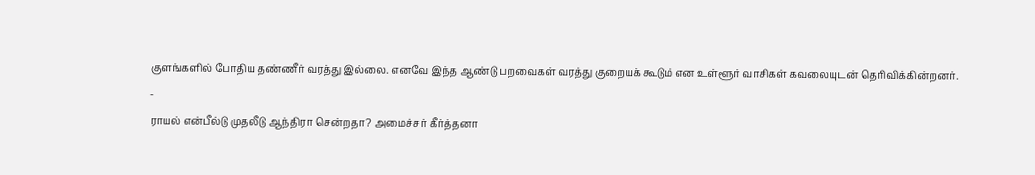குளங்களில் போதிய தண்ணீர் வரத்து இல்லை. எனவே இந்த ஆண்டு பறவைகள் வரத்து குறையக் கூடும் என உள்ளூர் வாசிகள் கவலையுடன் தெரிவிக்கின்றனர்.
-
ராயல் என்பீல்டு முதலீடு ஆந்திரா சென்றதா? அமைச்சர் கீர்த்தனா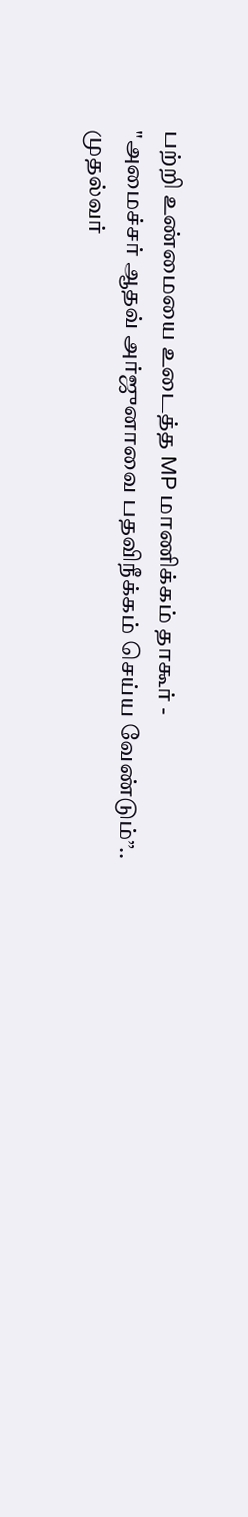பற்றி உண்மையை உடைத்த MP மாணிக்கம் தாகூர் -
"அமைச்சர் ஆதவ் அர்ஜுனாவை பதவிநீக்கம் செய்ய வேண்டும்”.. முதல்வர்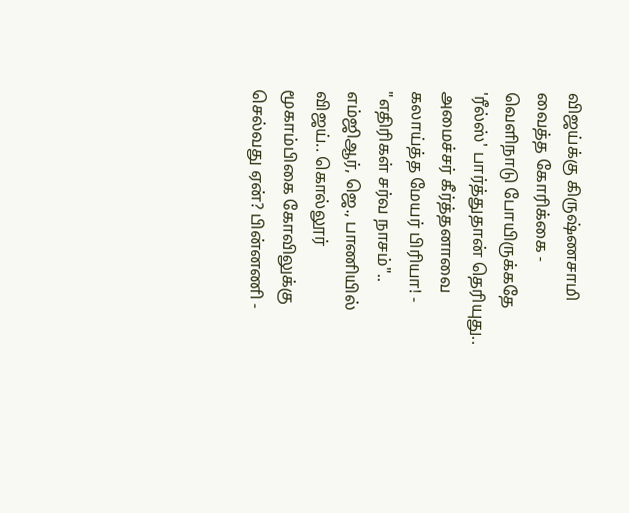விஜய்க்கு கிருஷ்ணசாமி வைத்த கோரிக்கை -
வெளிநாடு போயிருக்கதே 'ரீல்ஸ்' பார்த்துதான் தெரியுது.. அமைச்சர் கீர்த்தனாவை கலாய்த்த மேயர் பிரியா! -
"எதிரிகள் சர்வ நாசம்".. எம்ஜிஆர், ஜெ., பாணியில் விஜய்.. கொல்லூர் மூகாம்பிகை கோவிலுக்கு செல்வது ஏன்? பின்னணி -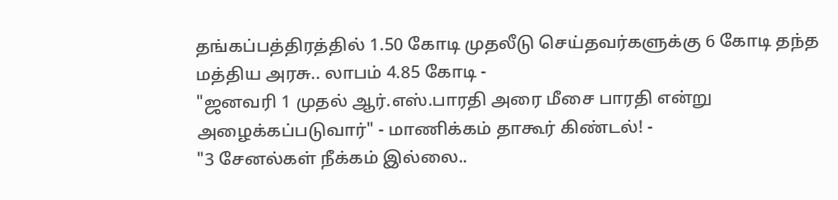தங்கப்பத்திரத்தில் 1.50 கோடி முதலீடு செய்தவர்களுக்கு 6 கோடி தந்த மத்திய அரசு.. லாபம் 4.85 கோடி -
"ஜனவரி 1 முதல் ஆர்.எஸ்.பாரதி அரை மீசை பாரதி என்று அழைக்கப்படுவார்" - மாணிக்கம் தாகூர் கிண்டல்! -
"3 சேனல்கள் நீக்கம் இல்லை..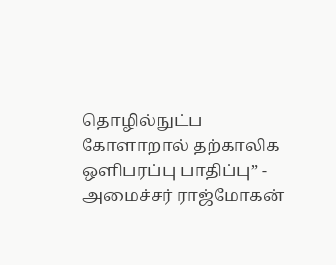தொழில்நுட்ப கோளாறால் தற்காலிக ஒளிபரப்பு பாதிப்பு” - அமைச்சர் ராஜ்மோகன்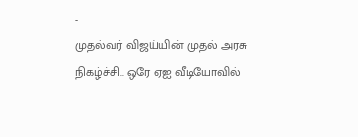-
முதல்வர் விஜய்யின் முதல் அரசு நிகழ்ச்சி.. ஒரே ஏஐ வீடியோவில்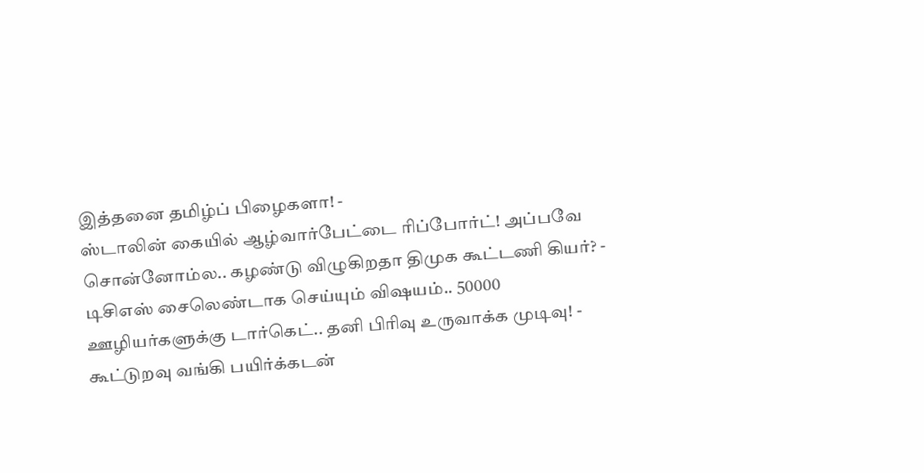இத்தனை தமிழ்ப் பிழைகளா! -
ஸ்டாலின் கையில் ஆழ்வார்பேட்டை ரிப்போர்ட்! அப்பவே சொன்னோம்ல.. கழண்டு விழுகிறதா திமுக கூட்டணி கியர்? -
டிசிஎஸ் சைலெண்டாக செய்யும் விஷயம்.. 50000 ஊழியர்களுக்கு டார்கெட்.. தனி பிரிவு உருவாக்க முடிவு! -
கூட்டுறவு வங்கி பயிர்க்கடன்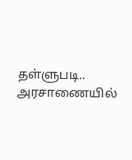தள்ளுபடி.. அரசாணையில்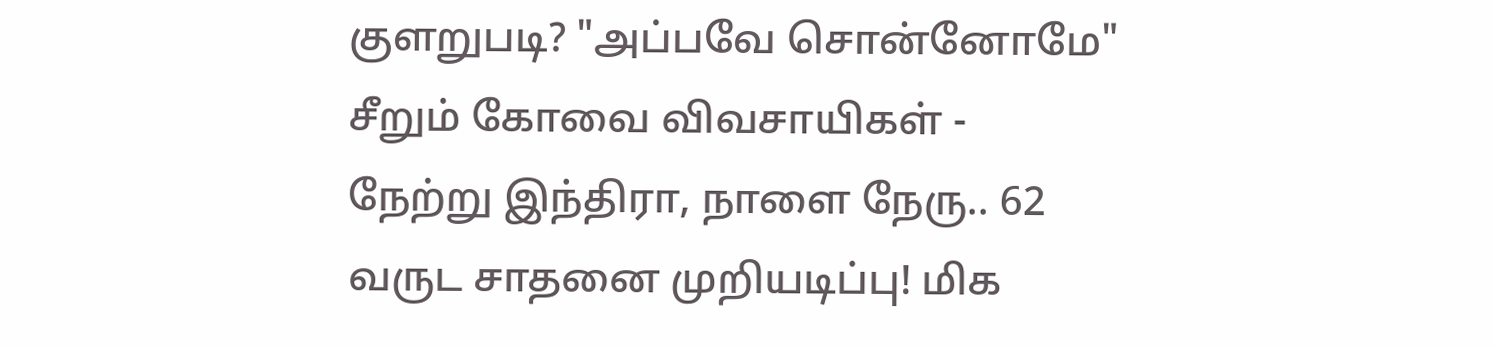குளறுபடி? "அப்பவே சொன்னோமே" சீறும் கோவை விவசாயிகள் -
நேற்று இந்திரா, நாளை நேரு.. 62 வருட சாதனை முறியடிப்பு! மிக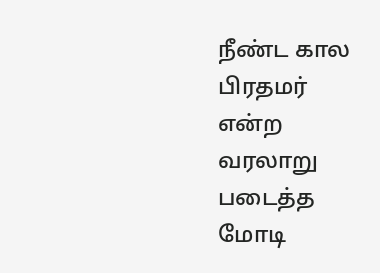நீண்ட கால பிரதமர் என்ற வரலாறு படைத்த மோடி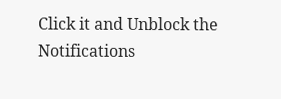Click it and Unblock the Notifications